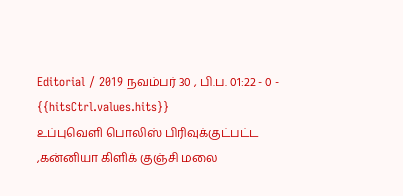Editorial / 2019 நவம்பர் 30 , பி.ப. 01:22 - 0 - {{hitsCtrl.values.hits}}
உப்புவெளி பொலிஸ் பிரிவுக்குட்பட்ட ,கன்னியா கிளிக் குஞ்சி மலை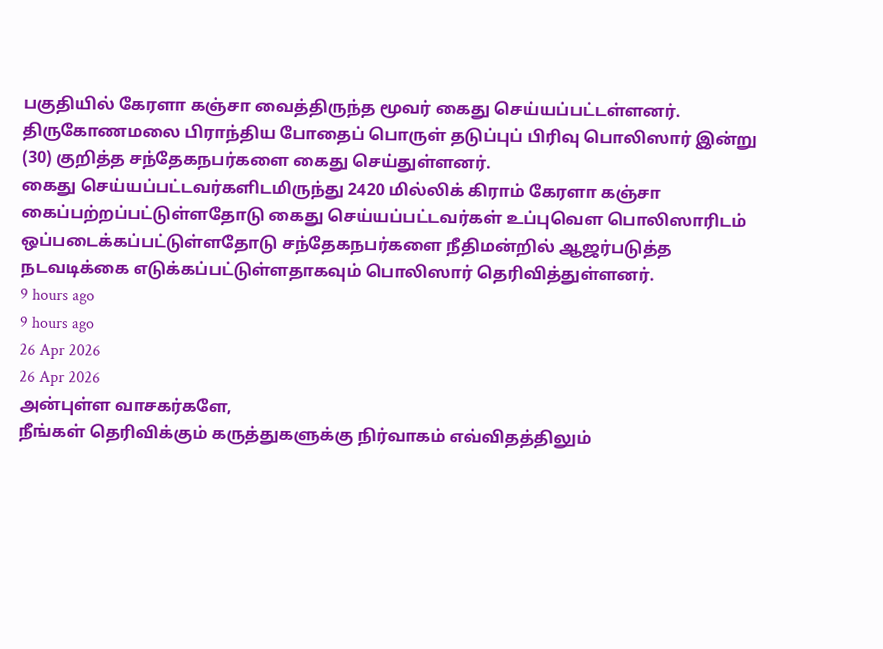பகுதியில் கேரளா கஞ்சா வைத்திருந்த மூவர் கைது செய்யப்பட்டள்ளனர்.
திருகோணமலை பிராந்திய போதைப் பொருள் தடுப்புப் பிரிவு பொலிஸார் இன்று (30) குறித்த சந்தேகநபர்களை கைது செய்துள்ளனர்.
கைது செய்யப்பட்டவர்களிடமிருந்து 2420 மில்லிக் கிராம் கேரளா கஞ்சா கைப்பற்றப்பட்டுள்ளதோடு கைது செய்யப்பட்டவர்கள் உப்புவௌ பொலிஸாரிடம் ஒப்படைக்கப்பட்டுள்ளதோடு சந்தேகநபர்களை நீதிமன்றில் ஆஜர்படுத்த நடவடிக்கை எடுக்கப்பட்டுள்ளதாகவும் பொலிஸார் தெரிவித்துள்ளனர்.
9 hours ago
9 hours ago
26 Apr 2026
26 Apr 2026
அன்புள்ள வாசகர்களே,
நீங்கள் தெரிவிக்கும் கருத்துகளுக்கு நிர்வாகம் எவ்விதத்திலும்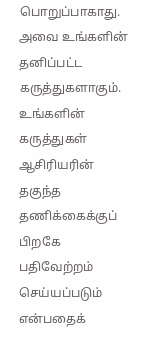பொறுப்பாகாது. அவை உங்களின் தனிப்பட்ட கருத்துகளாகும். உங்களின் கருத்துகள் ஆசிரியரின் தகுந்த தணிக்கைக்குப் பிறகே பதிவேற்றம் செய்யப்படும் என்பதைக்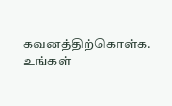கவனத்திற்கொள்க. உங்கள்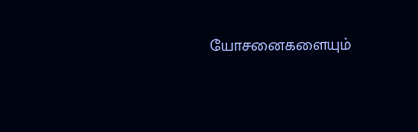யோசனைகளையும்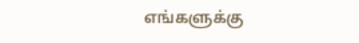எங்களுக்கு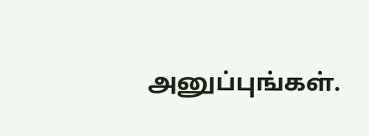அனுப்புங்கள்.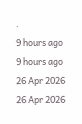.
9 hours ago
9 hours ago
26 Apr 2026
26 Apr 2026